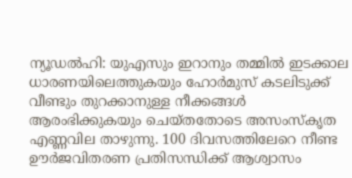ന്യൂഡല്‍ഹി: യുഎസും ഇറാനും തമ്മില്‍ ഇടക്കാല ധാരണയിലെത്തുകയും ഹോര്‍മുസ് കടലിടുക്ക് വീണ്ടും തുറക്കാനുള്ള നീക്കങ്ങള്‍ ആരംഭിക്കുകയും ചെയ്തതോടെ അസംസ്‌കൃത എണ്ണവില താഴുന്നു. 100 ദിവസത്തിലേറെ നീണ്ട ഊര്‍ജവിതരണ പ്രതിസന്ധിക്ക് ആശ്വാസം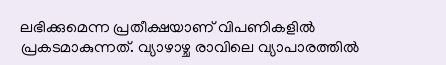ലഭിക്കുമെന്ന പ്രതീക്ഷയാണ് വിപണികളില്‍ പ്രകടമാകുന്നത്. വ്യാഴാഴ്ച രാവിലെ വ്യാപാരത്തില്‍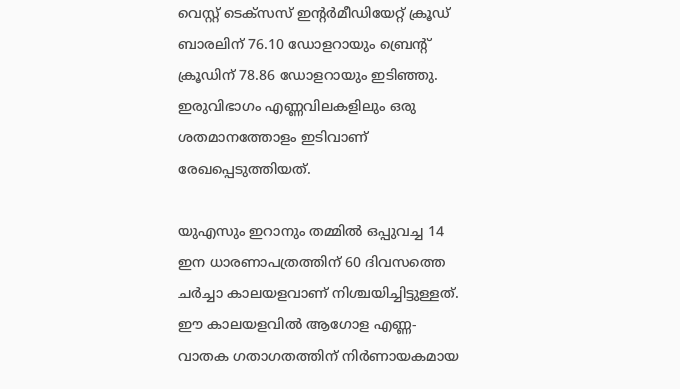വെസ്റ്റ് ടെക്‌സസ് ഇന്റര്‍മീഡിയേറ്റ് ക്രൂഡ് ബാരലിന് 76.10 ഡോളറായും ബ്രെന്റ് ക്രൂഡിന് 78.86 ഡോളറായും ഇടിഞ്ഞു. ഇരുവിഭാഗം എണ്ണവിലകളിലും ഒരു ശതമാനത്തോളം ഇടിവാണ് രേഖപ്പെടുത്തിയത്.

യുഎസും ഇറാനും തമ്മില്‍ ഒപ്പുവച്ച 14 ഇന ധാരണാപത്രത്തിന് 60 ദിവസത്തെ ചര്‍ച്ചാ കാലയളവാണ് നിശ്ചയിച്ചിട്ടുള്ളത്. ഈ കാലയളവില്‍ ആഗോള എണ്ണ-വാതക ഗതാഗതത്തിന് നിര്‍ണായകമായ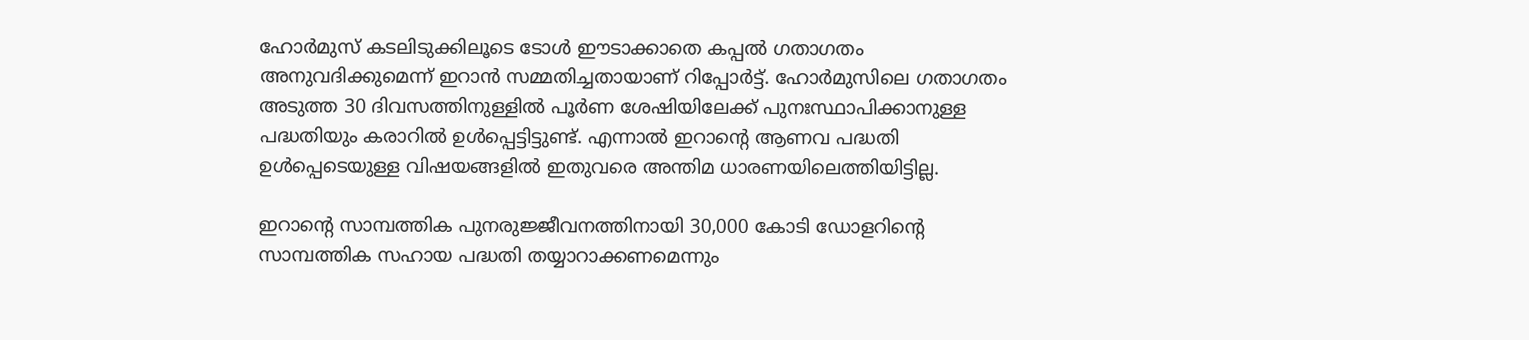ഹോര്‍മുസ് കടലിടുക്കിലൂടെ ടോള്‍ ഈടാക്കാതെ കപ്പല്‍ ഗതാഗതം അനുവദിക്കുമെന്ന് ഇറാന്‍ സമ്മതിച്ചതായാണ് റിപ്പോര്‍ട്ട്. ഹോര്‍മുസിലെ ഗതാഗതം അടുത്ത 30 ദിവസത്തിനുള്ളില്‍ പൂര്‍ണ ശേഷിയിലേക്ക് പുനഃസ്ഥാപിക്കാനുള്ള പദ്ധതിയും കരാറില്‍ ഉള്‍പ്പെട്ടിട്ടുണ്ട്. എന്നാല്‍ ഇറാന്റെ ആണവ പദ്ധതി ഉള്‍പ്പെടെയുള്ള വിഷയങ്ങളില്‍ ഇതുവരെ അന്തിമ ധാരണയിലെത്തിയിട്ടില്ല.

ഇറാന്റെ സാമ്പത്തിക പുനരുജ്ജീവനത്തിനായി 30,000 കോടി ഡോളറിന്റെ സാമ്പത്തിക സഹായ പദ്ധതി തയ്യാറാക്കണമെന്നും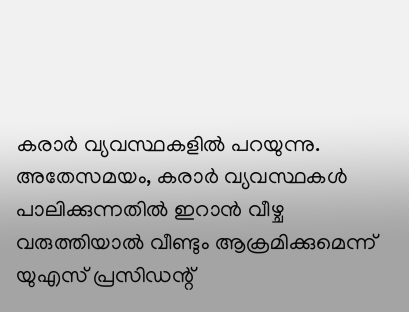കരാര്‍ വ്യവസ്ഥകളില്‍ പറയുന്നു. അതേസമയം, കരാര്‍ വ്യവസ്ഥകള്‍ പാലിക്കുന്നതില്‍ ഇറാന്‍ വീഴ്ച വരുത്തിയാല്‍ വീണ്ടും ആക്രമിക്കുമെന്ന് യുഎസ് പ്രസിഡന്റ്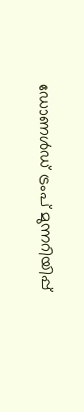ഡോണള്‍ഡ് ട്രംപ് മുന്നറിയിപ്പ്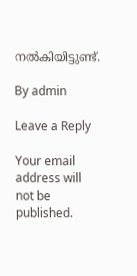നല്‍കിയിട്ടുണ്ട്.

By admin

Leave a Reply

Your email address will not be published.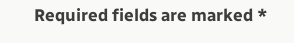Required fields are marked *